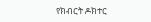የክብርት ዶክተር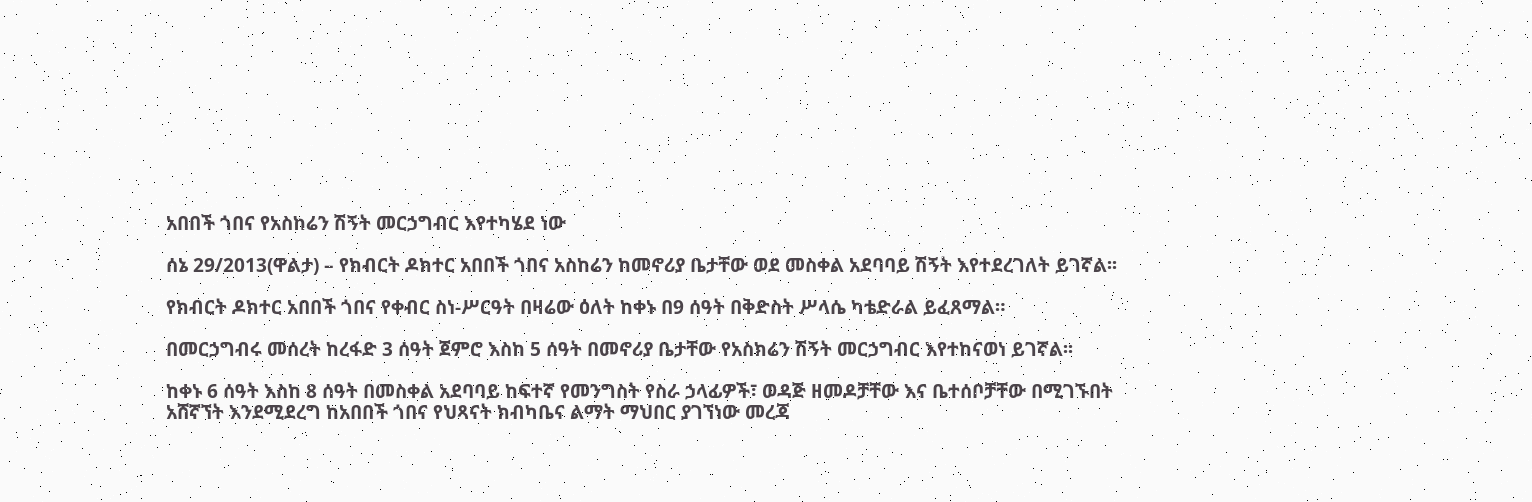አበበች ጎበና የአስከሬን ሽኝት መርኃግብር እየተካሄደ ነው

ሰኔ 29/2013(ዋልታ) – የክብርት ዶክተር አበበች ጎበና አስከሬን ከመኖሪያ ቤታቸው ወደ መስቀል አደባባይ ሽኝት እየተደረገለት ይገኛል፡፡

የክብርት ዶክተር አበበች ጎበና የቀብር ስነ-ሥርዓት በዛሬው ዕለት ከቀኑ በ9 ሰዓት በቅድስት ሥላሴ ካቴድራል ይፈጸማል።

በመርኃግብሩ መሰረት ከረፋድ 3 ሰዓት ጀምሮ እስከ 5 ሰዓት በመኖሪያ ቤታቸው የአስክሬን ሽኝት መርኃግብር እየተከናወነ ይገኛል፡፡

ከቀኑ 6 ሰዓት እስከ 8 ሰዓት በመስቀል አደባባይ ከፍተኛ የመንግስት የስራ ኃላፊዎች፣ ወዳጅ ዘመዶቻቸው እና ቤተሰቦቻቸው በሚገኙበት አሸኛኘት እንደሚደረግ ከአበበች ጎበና የህጻናት ክብካቤና ልማት ማህበር ያገኘነው መረጃ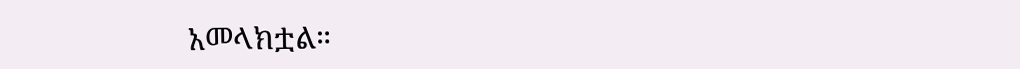አመላክቷል።